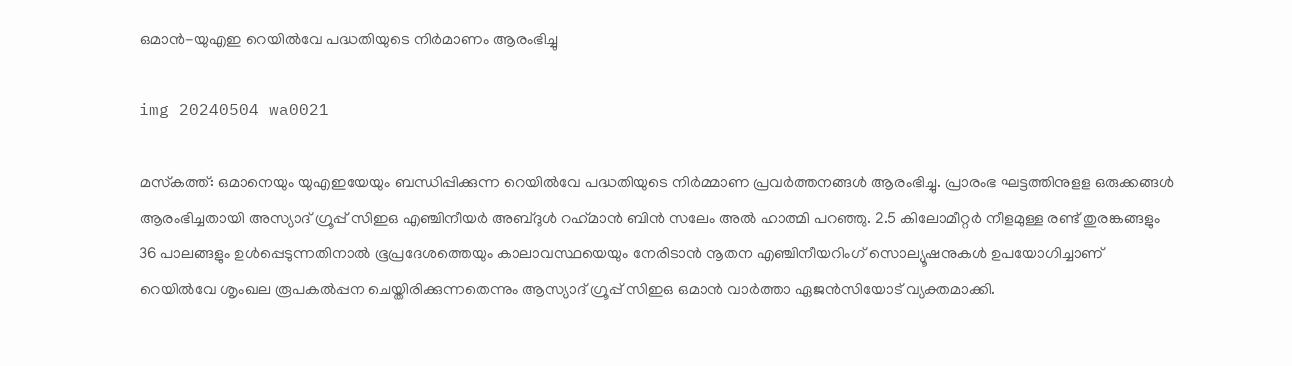ഒമാന്‍-യുഎഇ റെയില്‍വേ പദ്ധതിയുടെ നിര്‍മാണം ആരംഭിച്ചു

img 20240504 wa0021

മസ്‌കത്ത്: ഒമാനെയും യുഎഇയേയും ബന്ധിപ്പിക്കുന്ന റെയില്‍വേ പദ്ധതിയുടെ നിര്‍മ്മാണ പ്രവര്‍ത്തനങ്ങള്‍ ആരംഭിച്ചു. പ്രാരംഭ ഘട്ടത്തിനുളള ഒരുക്കങ്ങള്‍ ആരംഭിച്ചതായി അസ്യാദ് ഗ്രൂപ്പ് സിഇഒ എഞ്ചിനീയര്‍ അബ്ദുള്‍ റഹ്‌മാന്‍ ബിന്‍ സലേം അല്‍ ഹാത്മി പറഞ്ഞു. 2.5 കിലോമീറ്റര്‍ നീളമുള്ള രണ്ട് തുരങ്കങ്ങളും 36 പാലങ്ങളും ഉള്‍പ്പെടുന്നതിനാല്‍ ഭൂപ്രദേശത്തെയും കാലാവസ്ഥയെയും നേരിടാന്‍ നൂതന എഞ്ചിനീയറിംഗ് സൊല്യൂഷനുകള്‍ ഉപയോഗിച്ചാണ് റെയില്‍വേ ശൃംഖല രൂപകല്‍പ്പന ചെയ്തിരിക്കുന്നതെന്നും ആസ്യാദ് ഗ്രൂപ്പ് സിഇഒ ഒമാന്‍ വാര്‍ത്താ ഏജന്‍സിയോട് വ്യക്തമാക്കി.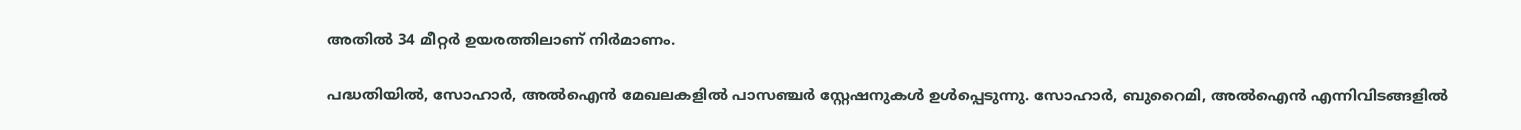അതില്‍ 34 മീറ്റര്‍ ഉയരത്തിലാണ് നിര്‍മാണം.

പദ്ധതിയില്‍, സോഹാര്‍, അല്‍ഐന്‍ മേഖലകളില്‍ പാസഞ്ചര്‍ സ്റ്റേഷനുകള്‍ ഉള്‍പ്പെടുന്നു. സോഹാര്‍, ബുറൈമി, അല്‍ഐന്‍ എന്നിവിടങ്ങളില്‍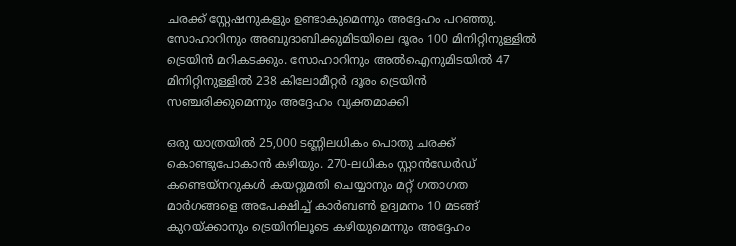ചരക്ക് സ്റ്റേഷനുകളും ഉണ്ടാകുമെന്നും അദ്ദേഹം പറഞ്ഞു. സോഹാറിനും അബുദാബിക്കുമിടയിലെ ദൂരം 100 മിനിറ്റിനുള്ളില്‍ ട്രെയിന്‍ മറികടക്കും. സോഹാറിനും അല്‍ഐനുമിടയില്‍ 47 മിനിറ്റിനുള്ളില്‍ 238 കിലോമീറ്റര്‍ ദൂരം ട്രെയിന്‍ സഞ്ചരിക്കുമെന്നും അദ്ദേഹം വ്യക്തമാക്കി

ഒരു യാത്രയില്‍ 25,000 ടണ്ണിലധികം പൊതു ചരക്ക് കൊണ്ടുപോകാന്‍ കഴിയും. 270-ലധികം സ്റ്റാന്‍ഡേര്‍ഡ് കണ്ടെയ്നറുകള്‍ കയറ്റുമതി ചെയ്യാനും മറ്റ് ഗതാഗത മാര്‍ഗങ്ങളെ അപേക്ഷിച്ച് കാര്‍ബണ്‍ ഉദ്വമനം 10 മടങ്ങ് കുറയ്ക്കാനും ട്രെയിനിലൂടെ കഴിയുമെന്നും അദ്ദേഹം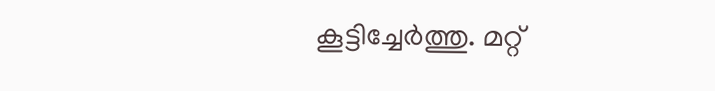കൂട്ടിച്ചേര്‍ത്തു. മറ്റ്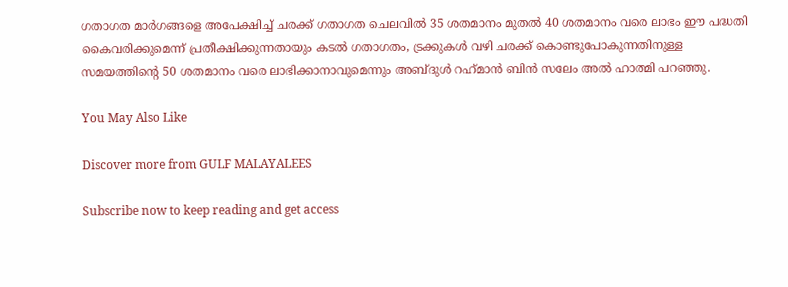ഗതാഗത മാര്‍ഗങ്ങളെ അപേക്ഷിച്ച് ചരക്ക് ഗതാഗത ചെലവില്‍ 35 ശതമാനം മുതല്‍ 40 ശതമാനം വരെ ലാഭം ഈ പദ്ധതി കൈവരിക്കുമെന്ന് പ്രതീക്ഷിക്കുന്നതായും കടല്‍ ഗതാഗതം, ട്രക്കുകള്‍ വഴി ചരക്ക് കൊണ്ടുപോകുന്നതിനുള്ള സമയത്തിന്റെ 50 ശതമാനം വരെ ലാഭിക്കാനാവുമെന്നും അബ്ദുള്‍ റഹ്‌മാന്‍ ബിന്‍ സലേം അല്‍ ഹാത്മി പറഞ്ഞു.

You May Also Like

Discover more from GULF MALAYALEES

Subscribe now to keep reading and get access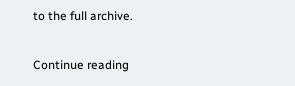to the full archive.

Continue reading